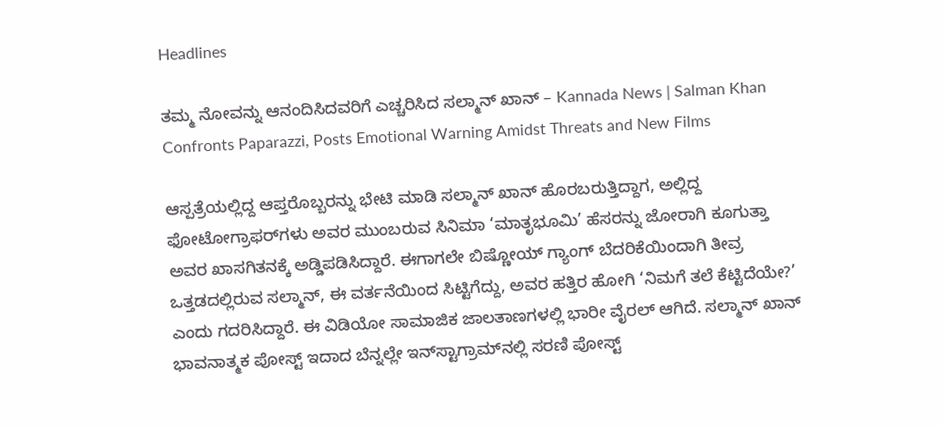Headlines

ತಮ್ಮ ನೋವನ್ನು ಆನಂದಿಸಿದವರಿಗೆ ಎಚ್ಚರಿಸಿದ ಸಲ್ಮಾನ್ ಖಾನ್ – Kannada News | Salman Khan Confronts Paparazzi, Posts Emotional Warning Amidst Threats and New Films

ಆಸ್ಪತ್ರೆಯಲ್ಲಿದ್ದ ಆಪ್ತರೊಬ್ಬರನ್ನು ಭೇಟಿ ಮಾಡಿ ಸಲ್ಮಾನ್ ಖಾನ್ ಹೊರಬರುತ್ತಿದ್ದಾಗ, ಅಲ್ಲಿದ್ದ ಫೋಟೋಗ್ರಾಫರ್‌ಗಳು ಅವರ ಮುಂಬರುವ ಸಿನಿಮಾ ‘ಮಾತೃಭೂಮಿ’ ಹೆಸರನ್ನು ಜೋರಾಗಿ ಕೂಗುತ್ತಾ ಅವರ ಖಾಸಗಿತನಕ್ಕೆ ಅಡ್ಡಿಪಡಿಸಿದ್ದಾರೆ. ಈಗಾಗಲೇ ಬಿಷ್ಣೋಯ್ ಗ್ಯಾಂಗ್ ಬೆದರಿಕೆಯಿಂದಾಗಿ ತೀವ್ರ ಒತ್ತಡದಲ್ಲಿರುವ ಸಲ್ಮಾನ್, ಈ ವರ್ತನೆಯಿಂದ ಸಿಟ್ಟಿಗೆದ್ದು, ಅವರ ಹತ್ತಿರ ಹೋಗಿ ‘ನಿಮಗೆ ತಲೆ ಕೆಟ್ಟಿದೆಯೇ?’ ಎಂದು ಗದರಿಸಿದ್ದಾರೆ. ಈ ವಿಡಿಯೋ ಸಾಮಾಜಿಕ ಜಾಲತಾಣಗಳಲ್ಲಿ ಭಾರೀ ವೈರಲ್ ಆಗಿದೆ. ಸಲ್ಮಾನ್ ಖಾನ್ ಭಾವನಾತ್ಮಕ ಪೋಸ್ಟ್ ಇದಾದ ಬೆನ್ನಲ್ಲೇ ಇನ್‌ಸ್ಟಾಗ್ರಾಮ್‌ನಲ್ಲಿ ಸರಣಿ ಪೋಸ್ಟ್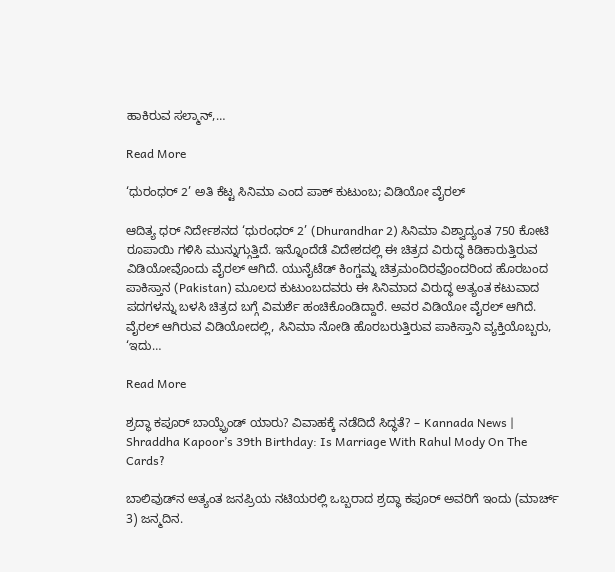ಹಾಕಿರುವ ಸಲ್ಮಾನ್,…

Read More

‘ಧುರಂಧರ್ 2’ ಅತಿ ಕೆಟ್ಟ ಸಿನಿಮಾ ಎಂದ ಪಾಕ್ ಕುಟುಂಬ; ವಿಡಿಯೋ ವೈರಲ್

ಆದಿತ್ಯ ಧರ್ ನಿರ್ದೇಶನದ ‘ಧುರಂಧರ್ 2’ (Dhurandhar 2) ಸಿನಿಮಾ ವಿಶ್ವಾದ್ಯಂತ 750 ಕೋಟಿ ರೂಪಾಯಿ ಗಳಿಸಿ ಮುನ್ನುಗ್ಗುತ್ತಿದೆ. ಇನ್ನೊಂದೆಡೆ ವಿದೇಶದಲ್ಲಿ ಈ ಚಿತ್ರದ ವಿರುದ್ಧ ಕಿಡಿಕಾರುತ್ತಿರುವ ವಿಡಿಯೋವೊಂದು ವೈರಲ್ ಆಗಿದೆ. ಯುನೈಟೆಡ್ ಕಿಂಗ್ಡಮ್ನ ಚಿತ್ರಮಂದಿರವೊಂದರಿಂದ ಹೊರಬಂದ ಪಾಕಿಸ್ತಾನ (Pakistan) ಮೂಲದ ಕುಟುಂಬದವರು ಈ ಸಿನಿಮಾದ ವಿರುದ್ಧ ಅತ್ಯಂತ ಕಟುವಾದ ಪದಗಳನ್ನು ಬಳಸಿ ಚಿತ್ರದ ಬಗ್ಗೆ ವಿಮರ್ಶೆ ಹಂಚಿಕೊಂಡಿದ್ದಾರೆ. ಅವರ ವಿಡಿಯೋ ವೈರಲ್ ಆಗಿದೆ. ವೈರಲ್ ಆಗಿರುವ ವಿಡಿಯೋದಲ್ಲಿ, ಸಿನಿಮಾ ನೋಡಿ ಹೊರಬರುತ್ತಿರುವ ಪಾಕಿಸ್ತಾನಿ ವ್ಯಕ್ತಿಯೊಬ್ಬರು, ‘ಇದು…

Read More

ಶ್ರದ್ಧಾ ಕಪೂರ್ ಬಾಯ್ಫ್ರೆಂಡ್ ಯಾರು? ವಿವಾಹಕ್ಕೆ ನಡೆದಿದೆ ಸಿದ್ಧತೆ? – Kannada News | Shraddha Kapoor’s 39th Birthday: Is Marriage With Rahul Mody On The Cards?

ಬಾಲಿವುಡ್‌ನ ಅತ್ಯಂತ ಜನಪ್ರಿಯ ನಟಿಯರಲ್ಲಿ ಒಬ್ಬರಾದ ಶ್ರದ್ಧಾ ಕಪೂರ್ ಅವರಿಗೆ ಇಂದು (ಮಾರ್ಚ್ 3) ಜನ್ಮದಿನ.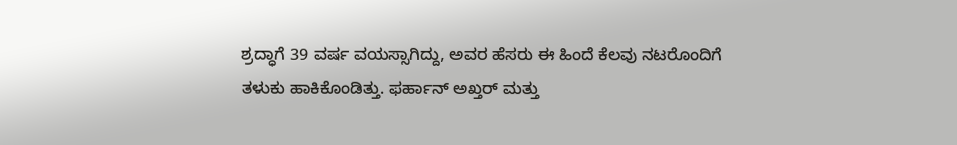ಶ್ರದ್ಧಾಗೆ 39 ವರ್ಷ ವಯಸ್ಸಾಗಿದ್ದು, ಅವರ ಹೆಸರು ಈ ಹಿಂದೆ ಕೆಲವು ನಟರೊಂದಿಗೆ ತಳುಕು ಹಾಕಿಕೊಂಡಿತ್ತು. ಫರ್ಹಾನ್ ಅಖ್ತರ್ ಮತ್ತು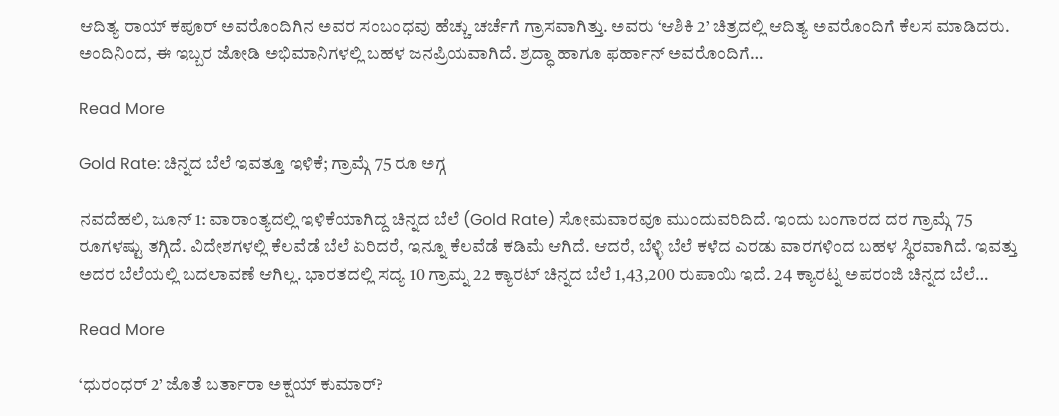ಆದಿತ್ಯ ರಾಯ್ ಕಪೂರ್ ಅವರೊಂದಿಗಿನ ಅವರ ಸಂಬಂಧವು ಹೆಚ್ಚು ಚರ್ಚೆಗೆ ಗ್ರಾಸವಾಗಿತ್ತು. ಅವರು ‘ಆಶಿಕಿ 2’ ಚಿತ್ರದಲ್ಲಿ ಆದಿತ್ಯ ಅವರೊಂದಿಗೆ ಕೆಲಸ ಮಾಡಿದರು. ಅಂದಿನಿಂದ, ಈ ಇಬ್ಬರ ಜೋಡಿ ಅಭಿಮಾನಿಗಳಲ್ಲಿ ಬಹಳ ಜನಪ್ರಿಯವಾಗಿದೆ. ಶ್ರದ್ಧಾ ಹಾಗೂ ಫರ್ಹಾನ್ ಅವರೊಂದಿಗೆ…

Read More

Gold Rate: ಚಿನ್ನದ ಬೆಲೆ ಇವತ್ತೂ ಇಳಿಕೆ; ಗ್ರಾಮ್ಗೆ 75 ರೂ ಅಗ್ಗ

ನವದೆಹಲಿ, ಜೂನ್ 1: ವಾರಾಂತ್ಯದಲ್ಲಿ ಇಳಿಕೆಯಾಗಿದ್ದ ಚಿನ್ನದ ಬೆಲೆ (Gold Rate) ಸೋಮವಾರವೂ ಮುಂದುವರಿದಿದೆ. ಇಂದು ಬಂಗಾರದ ದರ ಗ್ರಾಮ್ಗೆ 75 ರೂಗಳಷ್ಟು ತಗ್ಗಿದೆ. ವಿದೇಶಗಳಲ್ಲಿ ಕೆಲವೆಡೆ ಬೆಲೆ ಏರಿದರೆ, ಇನ್ನೂ ಕೆಲವೆಡೆ ಕಡಿಮೆ ಆಗಿದೆ. ಆದರೆ, ಬೆಳ್ಳಿ ಬೆಲೆ ಕಳೆದ ಎರಡು ವಾರಗಳಿಂದ ಬಹಳ ಸ್ಥಿರವಾಗಿದೆ. ಇವತ್ತು ಅದರ ಬೆಲೆಯಲ್ಲಿ ಬದಲಾವಣೆ ಆಗಿಲ್ಲ. ಭಾರತದಲ್ಲಿ ಸದ್ಯ 10 ಗ್ರಾಮ್ನ 22 ಕ್ಯಾರಟ್ ಚಿನ್ನದ ಬೆಲೆ 1,43,200 ರುಪಾಯಿ ಇದೆ. 24 ಕ್ಯಾರಟ್ನ ಅಪರಂಜಿ ಚಿನ್ನದ ಬೆಲೆ…

Read More

‘ಧುರಂಧರ್ 2’ ಜೊತೆ ಬರ್ತಾರಾ ಅಕ್ಷಯ್ ಕುಮಾರ್?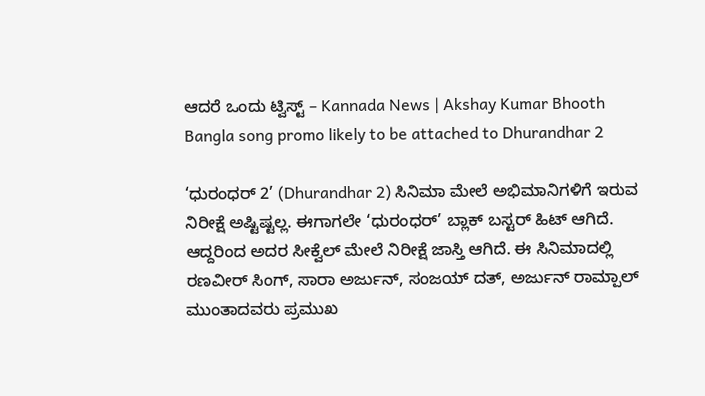ಆದರೆ ಒಂದು ಟ್ವಿಸ್ಟ್ – Kannada News | Akshay Kumar Bhooth Bangla song promo likely to be attached to Dhurandhar 2

‘ಧುರಂಧರ್ 2’ (Dhurandhar 2) ಸಿನಿಮಾ ಮೇಲೆ ಅಭಿಮಾನಿಗಳಿಗೆ ಇರುವ ನಿರೀಕ್ಷೆ ಅಷ್ಟಿಷ್ಟಲ್ಲ. ಈಗಾಗಲೇ ‘ಧುರಂಧರ್’ ಬ್ಲಾಕ್ ಬಸ್ಟರ್ ಹಿಟ್ ಆಗಿದೆ. ಆದ್ದರಿಂದ ಅದರ ಸೀಕ್ವೆಲ್ ಮೇಲೆ ನಿರೀಕ್ಷೆ ಜಾಸ್ತಿ ಆಗಿದೆ. ಈ ಸಿನಿಮಾದಲ್ಲಿ ರಣವೀರ್ ಸಿಂಗ್, ಸಾರಾ ಅರ್ಜುನ್, ಸಂಜಯ್ ದತ್, ಅರ್ಜುನ್ ರಾಮ್ಪಾಲ್ ಮುಂತಾದವರು ಪ್ರಮುಖ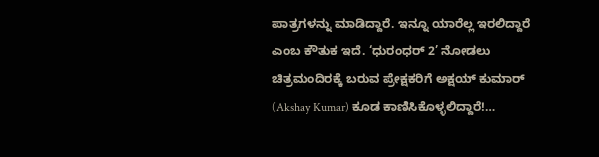ಪಾತ್ರಗಳನ್ನು ಮಾಡಿದ್ದಾರೆ. ಇನ್ನೂ ಯಾರೆಲ್ಲ ಇರಲಿದ್ದಾರೆ ಎಂಬ ಕೌತುಕ ಇದೆ. ‘ಧುರಂಧರ್ 2’ ನೋಡಲು ಚಿತ್ರಮಂದಿರಕ್ಕೆ ಬರುವ ಪ್ರೇಕ್ಷಕರಿಗೆ ಅಕ್ಷಯ್ ಕುಮಾರ್ (Akshay Kumar) ಕೂಡ ಕಾಣಿಸಿಕೊಳ್ಳಲಿದ್ದಾರೆ!…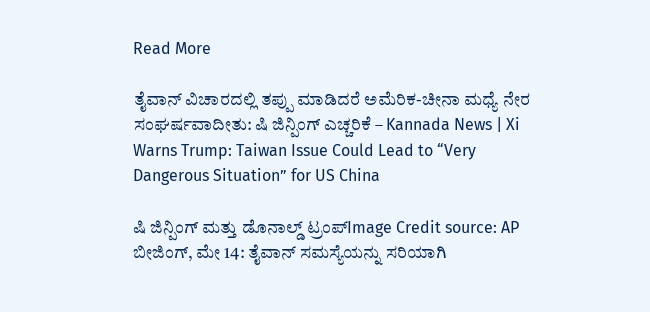Read More

ತೈವಾನ್ ವಿಚಾರದಲ್ಲಿ ತಪ್ಪು ಮಾಡಿದರೆ ಅಮೆರಿಕ-ಚೀನಾ ಮಧ್ಯೆ ನೇರ ಸಂಘರ್ಷವಾದೀತು: ಷಿ ಜಿನ್ಪಿಂಗ್ ಎಚ್ಚರಿಕೆ – Kannada News | Xi Warns Trump: Taiwan Issue Could Lead to “Very Dangerous Situation” for US China

ಷಿ ಜಿನ್ಪಿಂಗ್ ಮತ್ತು ಡೊನಾಲ್ಡ್ ಟ್ರಂಪ್Image Credit source: AP ಬೀಜಿಂಗ್, ಮೇ 14: ತೈವಾನ್ ಸಮಸ್ಯೆಯನ್ನು ಸರಿಯಾಗಿ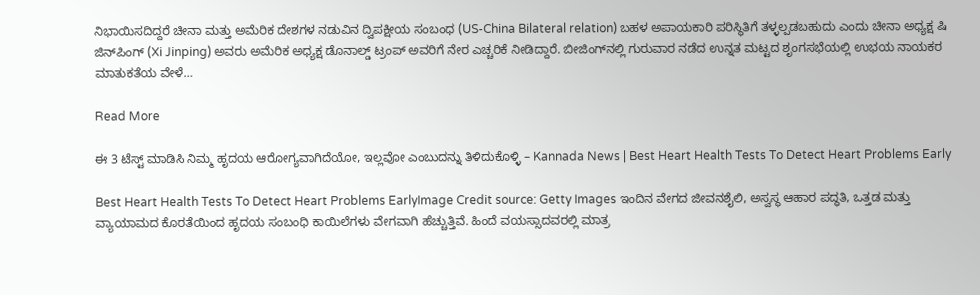ನಿಭಾಯಿಸದಿದ್ದರೆ ಚೀನಾ ಮತ್ತು ಅಮೆರಿಕ ದೇಶಗಳ ನಡುವಿನ ದ್ವಿಪಕ್ಷೀಯ ಸಂಬಂಧ (US-China Bilateral relation) ಬಹಳ ಅಪಾಯಕಾರಿ ಪರಿಸ್ಥಿತಿಗೆ ತಳ್ಳಲ್ಪಡಬಹುದು ಎಂದು ಚೀನಾ ಅಧ್ಯಕ್ಷ ಷಿ ಜಿನ್‌ಪಿಂಗ್ (Xi Jinping) ಅವರು ಅಮೆರಿಕ ಅಧ್ಯಕ್ಷ ಡೊನಾಲ್ಡ್ ಟ್ರಂಪ್ ಅವರಿಗೆ ನೇರ ಎಚ್ಚರಿಕೆ ನೀಡಿದ್ದಾರೆ. ಬೀಜಿಂಗ್‌ನಲ್ಲಿ ಗುರುವಾರ ನಡೆದ ಉನ್ನತ ಮಟ್ಟದ ಶೃಂಗಸಭೆಯಲ್ಲಿ ಉಭಯ ನಾಯಕರ ಮಾತುಕತೆಯ ವೇಳೆ…

Read More

ಈ 3 ಟೆಸ್ಟ್‌ ಮಾಡಿಸಿ ನಿಮ್ಮ ಹೃದಯ ಆರೋಗ್ಯವಾಗಿದೆಯೋ, ಇಲ್ಲವೋ ಎಂಬುದನ್ನು ತಿಳಿದುಕೊಳ್ಳಿ – Kannada News | Best Heart Health Tests To Detect Heart Problems Early

Best Heart Health Tests To Detect Heart Problems EarlyImage Credit source: Getty Images ಇಂದಿನ ವೇಗದ ಜೀವನಶೈಲಿ, ಅಸ್ವಸ್ಥ ಆಹಾರ ಪದ್ಧತಿ, ಒತ್ತಡ ಮತ್ತು ವ್ಯಾಯಾಮದ ಕೊರತೆಯಿಂದ ಹೃದಯ ಸಂಬಂಧಿ ಕಾಯಿಲೆಗಳು ವೇಗವಾಗಿ ಹೆಚ್ಚುತ್ತಿವೆ. ಹಿಂದೆ ವಯಸ್ಸಾದವರಲ್ಲಿ ಮಾತ್ರ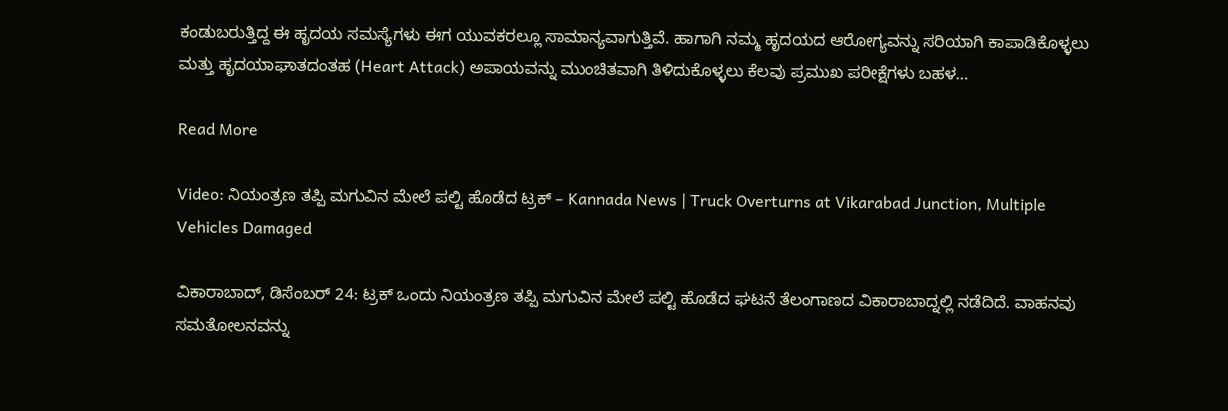ಕಂಡುಬರುತ್ತಿದ್ದ ಈ ಹೃದಯ ಸಮಸ್ಯೆಗಳು ಈಗ ಯುವಕರಲ್ಲೂ ಸಾಮಾನ್ಯವಾಗುತ್ತಿವೆ. ಹಾಗಾಗಿ ನಮ್ಮ ಹೃದಯದ ಆರೋಗ್ಯವನ್ನು ಸರಿಯಾಗಿ ಕಾಪಾಡಿಕೊಳ್ಳಲು ಮತ್ತು ಹೃದಯಾಘಾತದಂತಹ (Heart Attack) ಅಪಾಯವನ್ನು ಮುಂಚಿತವಾಗಿ ತಿಳಿದುಕೊಳ್ಳಲು ಕೆಲವು ಪ್ರಮುಖ ಪರೀಕ್ಷೆಗಳು ಬಹಳ…

Read More

Video: ನಿಯಂತ್ರಣ ತಪ್ಪಿ ಮಗುವಿನ ಮೇಲೆ ಪಲ್ಟಿ ಹೊಡೆದ ಟ್ರಕ್ – Kannada News | Truck Overturns at Vikarabad Junction, Multiple Vehicles Damaged

ವಿಕಾರಾಬಾದ್, ಡಿಸೆಂಬರ್ 24: ಟ್ರಕ್ ಒಂದು ನಿಯಂತ್ರಣ ತಪ್ಪಿ ಮಗುವಿನ ಮೇಲೆ ಪಲ್ಟಿ ಹೊಡೆದ ಘಟನೆ ತೆಲಂಗಾಣದ ವಿಕಾರಾಬಾದ್ನಲ್ಲಿ ನಡೆದಿದೆ. ವಾಹನವು ಸಮತೋಲನವನ್ನು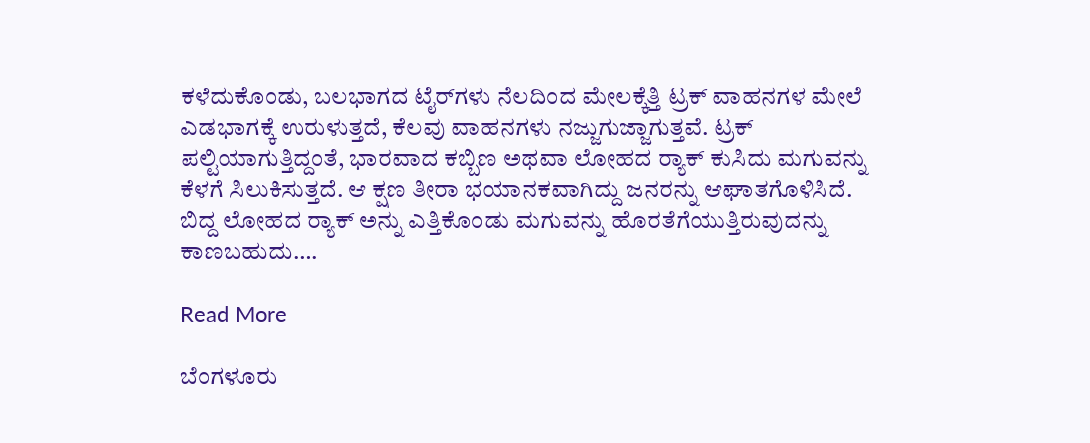ಕಳೆದುಕೊಂಡು, ಬಲಭಾಗದ ಟೈರ್‌ಗಳು ನೆಲದಿಂದ ಮೇಲಕ್ಕೆತ್ತಿ ಟ್ರಕ್ ವಾಹನಗಳ ಮೇಲೆ ಎಡಭಾಗಕ್ಕೆ ಉರುಳುತ್ತದೆ, ಕೆಲವು ವಾಹನಗಳು ನಜ್ಜುಗುಜ್ಜಾಗುತ್ತವೆ. ಟ್ರಕ್ ಪಲ್ಟಿಯಾಗುತ್ತಿದ್ದಂತೆ, ಭಾರವಾದ ಕಬ್ಬಿಣ ಅಥವಾ ಲೋಹದ ರ‍್ಯಾಕ್ ಕುಸಿದು ಮಗುವನ್ನು ಕೆಳಗೆ ಸಿಲುಕಿಸುತ್ತದೆ. ಆ ಕ್ಷಣ ತೀರಾ ಭಯಾನಕವಾಗಿದ್ದು ಜನರನ್ನು ಆಘಾತಗೊಳಿಸಿದೆ. ಬಿದ್ದ ಲೋಹದ ರ‍್ಯಾಕ್ ಅನ್ನು ಎತ್ತಿಕೊಂಡು ಮಗುವನ್ನು ಹೊರತೆಗೆಯುತ್ತಿರುವುದನ್ನು ಕಾಣಬಹುದು….

Read More

ಬೆಂಗಳೂರು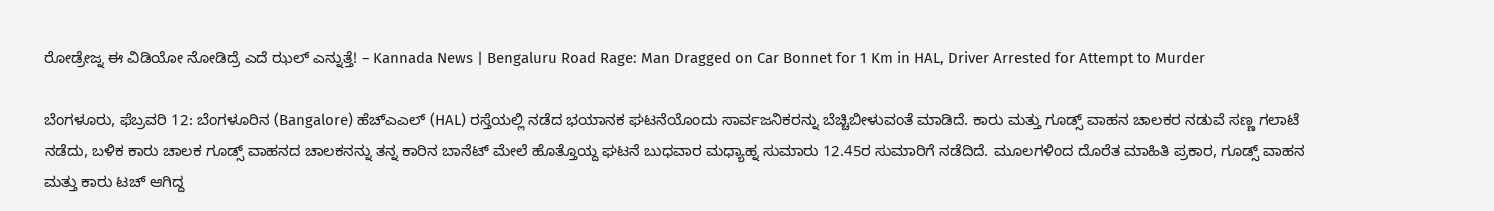ರೋಡ್ರೇಜ್ನ ಈ ವಿಡಿಯೋ ನೋಡಿದ್ರೆ ಎದೆ ಝಲ್ ಎನ್ನುತ್ತೆ! – Kannada News | Bengaluru Road Rage: Man Dragged on Car Bonnet for 1 Km in HAL, Driver Arrested for Attempt to Murder

ಬೆಂಗಳೂರು, ಫೆಬ್ರವರಿ 12: ಬೆಂಗಳೂರಿನ (Bangalore) ಹೆಚ್ಎಎಲ್ (HAL) ರಸ್ತೆಯಲ್ಲಿ ನಡೆದ ಭಯಾನಕ ಘಟನೆಯೊಂದು ಸಾರ್ವಜನಿಕರನ್ನು ಬೆಚ್ಚಿಬೀಳುವಂತೆ ಮಾಡಿದೆ. ಕಾರು ಮತ್ತು ಗೂಡ್ಸ್ ವಾಹನ ಚಾಲಕರ ನಡುವೆ ಸಣ್ಣ ಗಲಾಟೆ ನಡೆದು, ಬಳಿಕ ಕಾರು ಚಾಲಕ ಗೂಡ್ಸ್ ವಾಹನದ ಚಾಲಕನನ್ನು ತನ್ನ ಕಾರಿನ ಬಾನೆಟ್ ಮೇಲೆ ಹೊತ್ತೊಯ್ದ ಘಟನೆ ಬುಧವಾರ ಮಧ್ಯಾಹ್ನ ಸುಮಾರು 12.45ರ ಸುಮಾರಿಗೆ ನಡೆದಿದೆ. ಮೂಲಗಳಿಂದ ದೊರೆತ ಮಾಹಿತಿ ಪ್ರಕಾರ, ಗೂಡ್ಸ್ ವಾಹನ ಮತ್ತು ಕಾರು ಟಚ್ ಆಗಿದ್ದ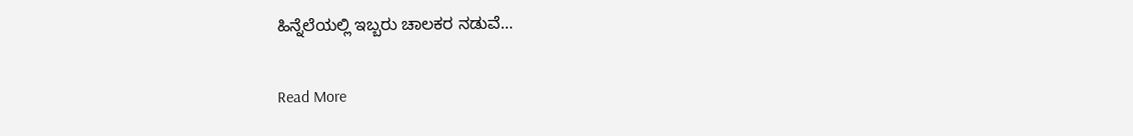ಹಿನ್ನೆಲೆಯಲ್ಲಿ ಇಬ್ಬರು ಚಾಲಕರ ನಡುವೆ…

Read More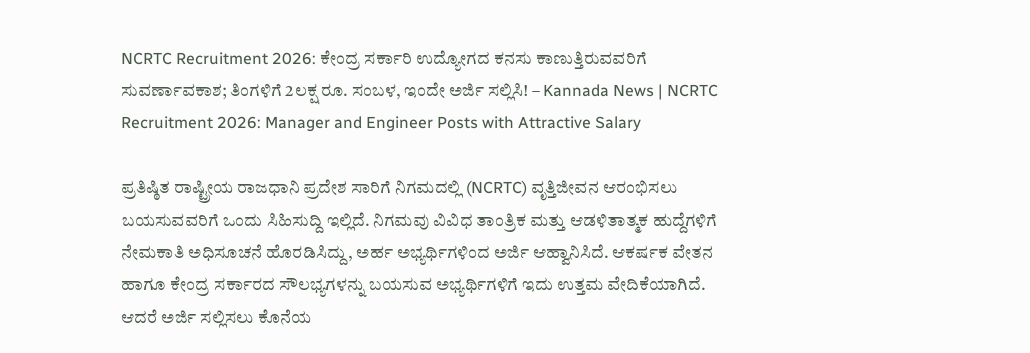NCRTC Recruitment 2026: ಕೇಂದ್ರ ಸರ್ಕಾರಿ ಉದ್ಯೋಗದ ಕನಸು ಕಾಣುತ್ತಿರುವವರಿಗೆ ಸುವರ್ಣಾವಕಾಶ; ತಿಂಗಳಿಗೆ 2ಲಕ್ಷ ರೂ. ಸಂಬಳ, ಇಂದೇ ಅರ್ಜಿ ಸಲ್ಲಿಸಿ! – Kannada News | NCRTC Recruitment 2026: Manager and Engineer Posts with Attractive Salary

ಪ್ರತಿಷ್ಠಿತ ರಾಷ್ಟ್ರೀಯ ರಾಜಧಾನಿ ಪ್ರದೇಶ ಸಾರಿಗೆ ನಿಗಮದಲ್ಲಿ (NCRTC) ವೃತ್ತಿಜೀವನ ಆರಂಭಿಸಲು ಬಯಸುವವರಿಗೆ ಒಂದು ಸಿಹಿಸುದ್ದಿ ಇಲ್ಲಿದೆ. ನಿಗಮವು ವಿವಿಧ ತಾಂತ್ರಿಕ ಮತ್ತು ಆಡಳಿತಾತ್ಮಕ ಹುದ್ದೆಗಳಿಗೆ ನೇಮಕಾತಿ ಅಧಿಸೂಚನೆ ಹೊರಡಿಸಿದ್ದು, ಅರ್ಹ ಅಭ್ಯರ್ಥಿಗಳಿಂದ ಅರ್ಜಿ ಆಹ್ವಾನಿಸಿದೆ. ಆಕರ್ಷಕ ವೇತನ ಹಾಗೂ ಕೇಂದ್ರ ಸರ್ಕಾರದ ಸೌಲಭ್ಯಗಳನ್ನು ಬಯಸುವ ಅಭ್ಯರ್ಥಿಗಳಿಗೆ ಇದು ಉತ್ತಮ ವೇದಿಕೆಯಾಗಿದೆ. ಆದರೆ ಅರ್ಜಿ ಸಲ್ಲಿಸಲು ಕೊನೆಯ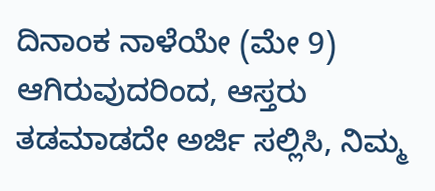ದಿನಾಂಕ ನಾಳೆಯೇ (ಮೇ 9) ಆಗಿರುವುದರಿಂದ, ಆಸ್ತರು ತಡಮಾಡದೇ ಅರ್ಜಿ ಸಲ್ಲಿಸಿ, ನಿಮ್ಮ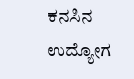ಕನಸಿನ ಉದ್ಯೋಗ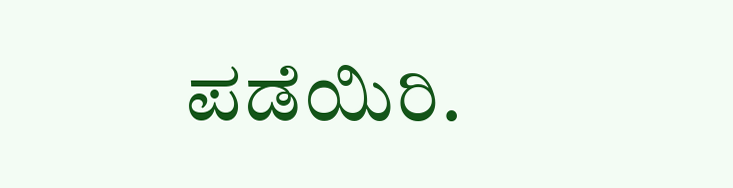ಪಡೆಯಿರಿ.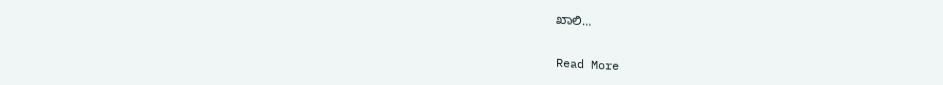ಖಾಲಿ…

Read More